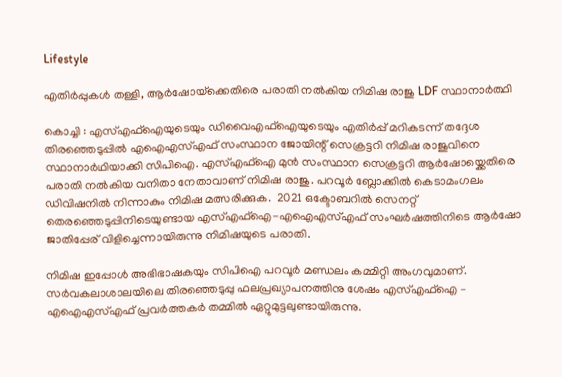Lifestyle

എതിർപ്പുകൾ തള്ളി, ആര്‍ഷോയ്‌ക്കെതിരെ പരാതി നല്‍കിയ നിമിഷ രാജു LDF സ്ഥാനാര്‍ത്ഥി

കൊച്ചി : എസ്എഫ്ഐയുടെയും ഡിവൈഎഫ്ഐയുടെയും എതിർപ്പ് മറികടന്ന് തദ്ദേശ തിരഞ്ഞെടുപ്പിൽ എഐഎസ്എഫ് സംസ്ഥാന ജോയിന്റ് സെക്രട്ടറി നിമിഷ രാജുവിനെ സ്ഥാനാർഥിയാക്കി സിപിഐ. എസ്എഫ്ഐ മുൻ സംസ്ഥാന സെക്രട്ടറി ആർഷോയ്ക്കെതിരെ പരാതി നൽകിയ വനിതാ നേതാവാണ് നിമിഷ രാജു. പറവൂർ ബ്ലോക്കിൽ കെടാമംഗലം ഡിവിഷനിൽ നിന്നാകും നിമിഷ മത്സരിക്കുക.  2021 ഒക്ടോബറില്‍ സെനറ്റ് തെരഞ്ഞെടുപ്പിനിടെയുണ്ടായ എസ്എഫ്ഐ-എഐഎസ്എഫ് സംഘര്‍ഷത്തിനിടെ ആര്‍ഷോ ജാതിപ്പേര് വിളിച്ചെന്നായിരുന്നു നിമിഷയുടെ പരാതി.

നിമിഷ ഇപ്പോൾ അഭിഭാഷകയും സിപിഐ പറവൂർ മണ്ഡലം കമ്മിറ്റി അംഗവുമാണ്. സർവകലാശാലയിലെ തിരഞ്ഞെടുപ്പു ഫലപ്രഖ്യാപനത്തിനു ശേഷം എസ്എഫ്ഐ – എഐഎസ്എഫ് പ്രവർത്തകർ തമ്മിൽ ഏറ്റുമുട്ടലുണ്ടായിരുന്നു.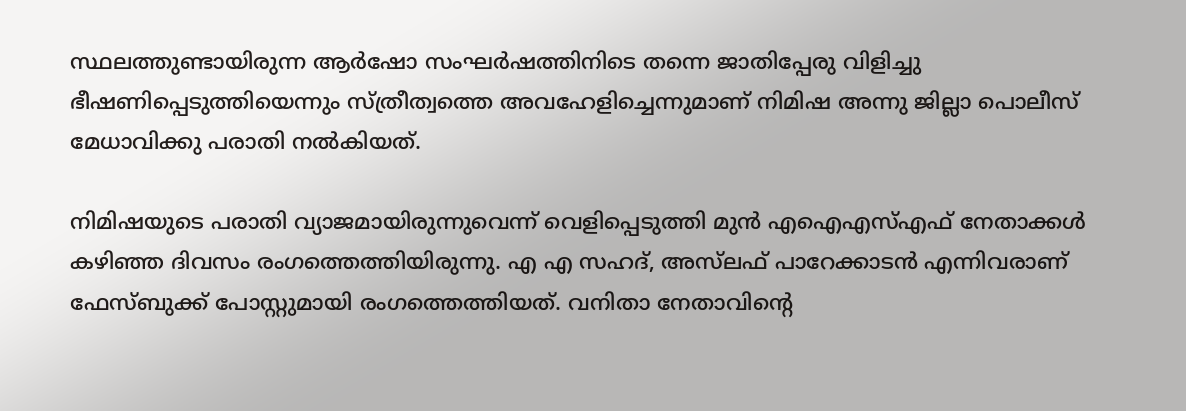സ്ഥലത്തുണ്ടായിരുന്ന ആർഷോ സംഘർഷത്തിനിടെ തന്നെ ജാതിപ്പേരു വിളിച്ചു ഭീഷണിപ്പെടുത്തിയെന്നും സ്ത്രീത്വത്തെ അവഹേളിച്ചെന്നുമാണ് നിമിഷ അന്നു ജില്ലാ പൊലീസ് മേധാവിക്കു പരാതി നൽകിയത്.

നിമിഷയുടെ പരാതി വ്യാജമായിരുന്നുവെന്ന് വെളിപ്പെടുത്തി മുൻ എഐഎസ്എഫ് നേതാക്കൾ കഴിഞ്ഞ ദിവസം രംഗത്തെത്തിയിരുന്നു. എ എ സഹദ്, അസ്‌ലഫ് പാറേക്കാടൻ എന്നിവരാണ് ഫേസ്ബുക്ക് പോസ്റ്റുമായി രംഗത്തെത്തിയത്. വനിതാ നേതാവിന്റെ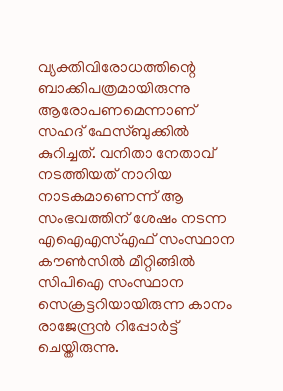വ്യക്തിവിരോധത്തിന്റെ ബാക്കിപത്രമായിരുന്നു ആരോപണമെന്നാണ് സഹദ് ഫേസ്ബുക്കിൽ കുറിച്ചത്. വനിതാ നേതാവ് നടത്തിയത് നാറിയ നാടകമാണെന്ന് ആ സംഭവത്തിന് ശേഷം നടന്ന എഐഎസ്എഫ് സംസ്ഥാന കൗൺസിൽ മീറ്റിങ്ങിൽ സിപിഐ സംസ്ഥാന സെക്രട്ടറിയായിരുന്ന കാനം രാജേന്ദ്രൻ റിപ്പോർട്ട് ചെയ്തിരുന്നു.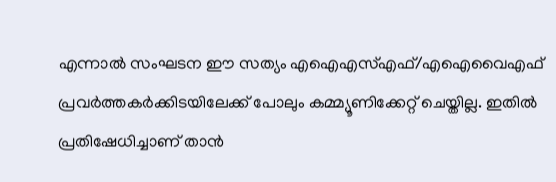എന്നാൽ സംഘടന ഈ സത്യം എഐഎസ്എഫ്/എഐവൈഎഫ് പ്രവർത്തകർക്കിടയിലേക്ക് പോലും കമ്മ്യൂണിക്കേറ്റ് ചെയ്തില്ല. ഇതിൽ പ്രതിഷേധിച്ചാണ് താൻ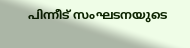പിന്നീട് സംഘടനയുടെ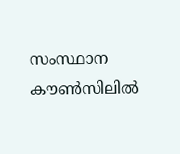സംസ്ഥാന കൗൺസിലിൽ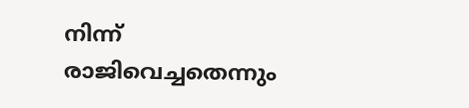നിന്ന് രാജിവെച്ചതെന്നും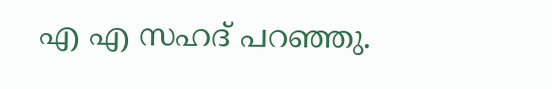എ എ സഹദ് പറഞ്ഞു.